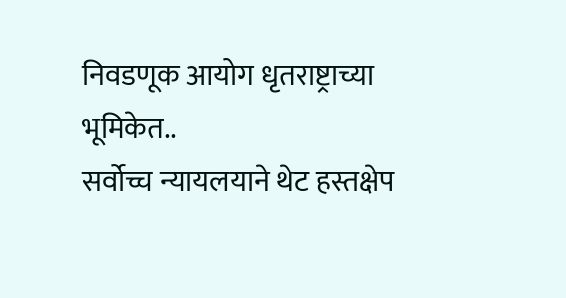निवडणूक आयोग धृतराष्ट्राच्या भूमिकेत..
सर्वोच्च न्यायलयाने थेट हस्तक्षेप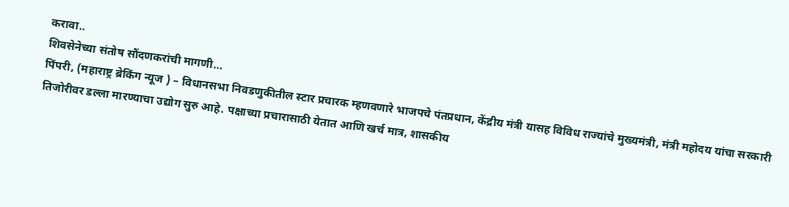करावा..
शिवसेनेच्या संतोष सौंदणकरांची मागणी…
पिंपरी, (महाराष्ट्र ब्रेकिंग न्यूज ) – विधानसभा निवडणुकीतील स्टार प्रचारक म्हणवणारे भाजपचे पंतप्रधान, केंद्रीय मंत्री यासह विविध राज्यांचे मुख्यमंत्री, मंत्री महोदय यांचा सरकारी तिजोरीवर डल्ला मारण्याचा उद्योग सुरु आहे. पक्षाच्या प्रचारासाठी येतात आणि खर्च मात्र, शासकीय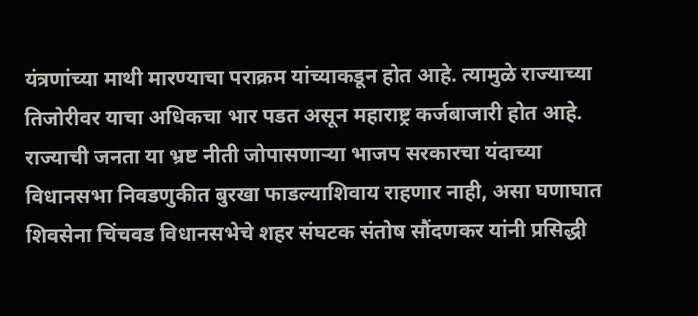यंत्रणांच्या माथी मारण्याचा पराक्रम यांच्याकडून होत आहे. त्यामुळे राज्याच्या तिजोरीवर याचा अधिकचा भार पडत असून महाराष्ट्र कर्जबाजारी होत आहे. राज्याची जनता या भ्रष्ट नीती जोपासणाऱ्या भाजप सरकारचा यंदाच्या विधानसभा निवडणुकीत बुरखा फाडल्याशिवाय राहणार नाही, असा घणाघात शिवसेना चिंचवड विधानसभेचे शहर संघटक संतोष सौंदणकर यांनी प्रसिद्धी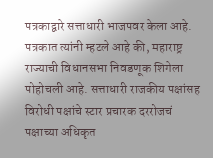पत्रकाद्वारे सत्ताधारी भाजपवर केला आहे.
पत्रकात त्यांनी म्हटले आहे की, महाराष्ट्र राज्याची विधानसभा निवडणूक शिगेला पोहोचली आहे. सत्ताधारी राजकीय पक्षांसह विरोधी पक्षांचे स्टार प्रचारक दररोजचं पक्षाच्या अधिकृत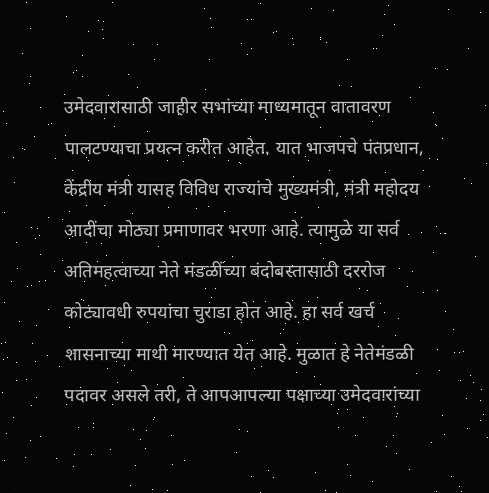उमेदवारासाठी जाहीर सभांच्या माध्यमातून वातावरण पालटण्याचा प्रयत्न करीत आहेत. यात भाजपचे पंतप्रधान, केंद्रीय मंत्री यासह विविध राज्यांचे मुख्यमंत्री, मंत्री महोदय आदींचा मोठ्या प्रमाणावर भरणा आहे. त्यामुळे या सर्व अतिमहत्वाच्या नेते मंडळींच्या बंदोबस्तासाठी दररोज कोट्यावधी रुपयांचा चुराडा होत आहे. हा सर्व खर्च शासनाच्या माथी मारण्यात येत आहे. मुळात हे नेतेमंडळी पदावर असले तरी, ते आपआपल्या पक्षाच्या उमेदवारांच्या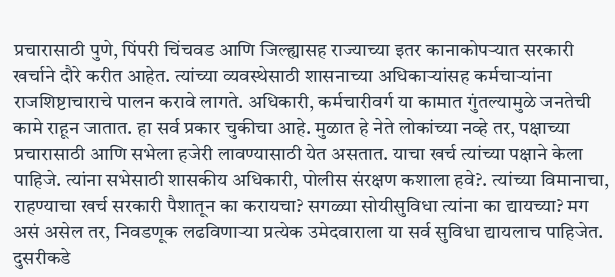प्रचारासाठी पुणे, पिंपरी चिंचवड आणि जिल्ह्यासह राज्याच्या इतर कानाकोपऱ्यात सरकारी खर्चाने दौरे करीत आहेत. त्यांच्या व्यवस्थेसाठी शासनाच्या अधिकाऱ्यांसह कर्मचाऱ्यांना राजशिष्टाचाराचे पालन करावे लागते. अधिकारी, कर्मचारीवर्ग या कामात गुंतल्यामुळे जनतेची कामे राहून जातात. हा सर्व प्रकार चुकीचा आहे. मुळात हे नेते लोकांच्या नव्हे तर, पक्षाच्या प्रचारासाठी आणि सभेला हजेरी लावण्यासाठी येत असतात. याचा खर्च त्यांच्या पक्षाने केला पाहिजे. त्यांना सभेसाठी शासकीय अधिकारी, पोलीस संरक्षण कशाला हवे?. त्यांच्या विमानाचा, राहण्याचा खर्च सरकारी पैशातून का करायचा? सगळ्या सोयीसुविधा त्यांना का द्यायच्या? मग असं असेल तर, निवडणूक लढविणाऱ्या प्रत्येक उमेदवाराला या सर्व सुविधा द्यायलाच पाहिजेत.
दुसरीकडे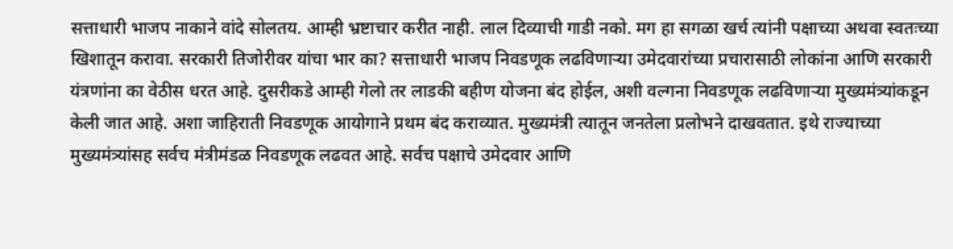सत्ताधारी भाजप नाकाने वांदे सोलतय. आम्ही भ्रष्टाचार करीत नाही. लाल दिव्याची गाडी नको. मग हा सगळा खर्च त्यांनी पक्षाच्या अथवा स्वतःच्या खिशातून करावा. सरकारी तिजोरीवर यांचा भार का? सत्ताधारी भाजप निवडणूक लढविणाऱ्या उमेदवारांच्या प्रचारासाठी लोकांना आणि सरकारी यंत्रणांना का वेठीस धरत आहे. दुसरीकडे आम्ही गेलो तर लाडकी बहीण योजना बंद होईल, अशी वल्गना निवडणूक लढविणाऱ्या मुख्यमंत्र्यांकडून केली जात आहे. अशा जाहिराती निवडणूक आयोगाने प्रथम बंद कराव्यात. मुख्यमंत्री त्यातून जनतेला प्रलोभने दाखवतात. इथे राज्याच्या मुख्यमंत्र्यांसह सर्वच मंत्रीमंडळ निवडणूक लढवत आहे. सर्वच पक्षाचे उमेदवार आणि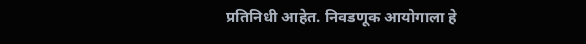प्रतिनिधी आहेत. निवडणूक आयोगाला हे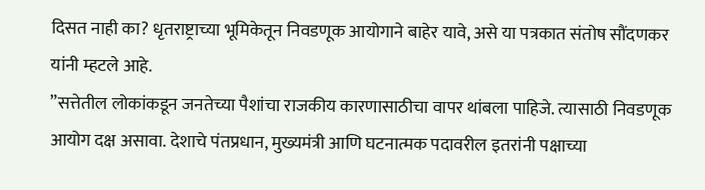दिसत नाही का? धृतराष्ट्राच्या भूमिकेतून निवडणूक आयोगाने बाहेर यावे, असे या पत्रकात संतोष सौंदणकर यांनी म्हटले आहे.
”सत्तेतील लोकांकडून जनतेच्या पैशांचा राजकीय कारणासाठीचा वापर थांबला पाहिजे. त्यासाठी निवडणूक आयोग दक्ष असावा. देशाचे पंतप्रधान, मुख्यमंत्री आणि घटनात्मक पदावरील इतरांनी पक्षाच्या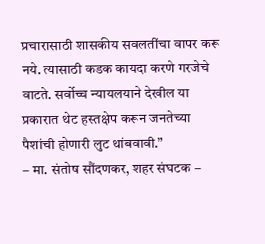प्रचारासाठी शासकीय सवलतींचा वापर करू नये. त्यासाठी कडक कायदा करणे गरजेचे वाटते. सर्वोच्च न्यायलयाने देखील या प्रकारात थेट हस्तक्षेप करून जनतेच्या पैशांची होणारी लुट थांबवावी.”
– मा. संतोष सौंदणकर, शहर संघटक –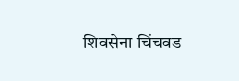शिवसेना चिंचवड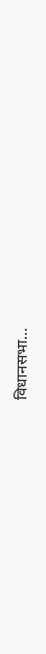विधानसभा…